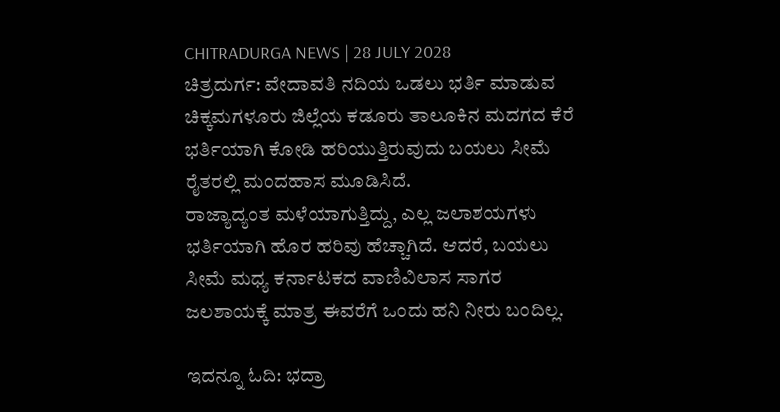CHITRADURGA NEWS | 28 JULY 2028
ಚಿತ್ರದುರ್ಗ: ವೇದಾವತಿ ನದಿಯ ಒಡಲು ಭರ್ತಿ ಮಾಡುವ ಚಿಕ್ಕಮಗಳೂರು ಜಿಲ್ಲೆಯ ಕಡೂರು ತಾಲೂಕಿನ ಮದಗದ ಕೆರೆ ಭರ್ತಿಯಾಗಿ ಕೋಡಿ ಹರಿಯುತ್ತಿರುವುದು ಬಯಲು ಸೀಮೆ ರೈತರಲ್ಲಿ ಮಂದಹಾಸ ಮೂಡಿಸಿದೆ.
ರಾಜ್ಯಾದ್ಯಂತ ಮಳೆಯಾಗುತ್ತಿದ್ದು, ಎಲ್ಲ ಜಲಾಶಯಗಳು ಭರ್ತಿಯಾಗಿ ಹೊರ ಹರಿವು ಹೆಚ್ಚಾಗಿದೆ. ಆದರೆ, ಬಯಲು ಸೀಮೆ ಮಧ್ಯ ಕರ್ನಾಟಕದ ವಾಣಿವಿಲಾಸ ಸಾಗರ ಜಲಶಾಯಕ್ಕೆ ಮಾತ್ರ ಈವರೆಗೆ ಒಂದು ಹನಿ ನೀರು ಬಂದಿಲ್ಲ.

ಇದನ್ನೂ ಓದಿ: ಭದ್ರಾ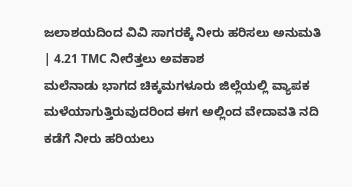ಜಲಾಶಯದಿಂದ ವಿವಿ ಸಾಗರಕ್ಕೆ ನೀರು ಹರಿಸಲು ಅನುಮತಿ | 4.21 TMC ನೀರೆತ್ತಲು ಅವಕಾಶ
ಮಲೆನಾಡು ಭಾಗದ ಚಿಕ್ಕಮಗಳೂರು ಜಿಲ್ಲೆಯಲ್ಲಿ ವ್ಯಾಪಕ ಮಳೆಯಾಗುತ್ತಿರುವುದರಿಂದ ಈಗ ಅಲ್ಲಿಂದ ವೇದಾವತಿ ನದಿ ಕಡೆಗೆ ನೀರು ಹರಿಯಲು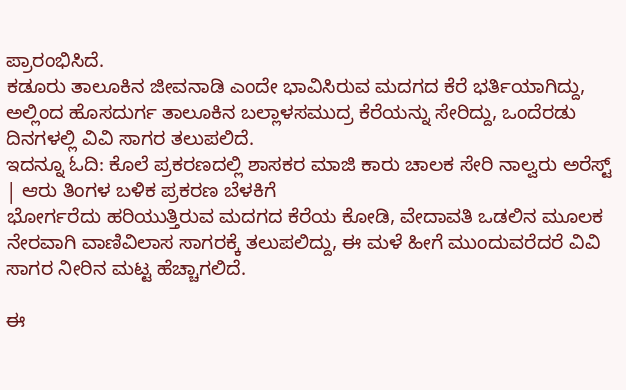ಪ್ರಾರಂಭಿಸಿದೆ.
ಕಡೂರು ತಾಲೂಕಿನ ಜೀವನಾಡಿ ಎಂದೇ ಭಾವಿಸಿರುವ ಮದಗದ ಕೆರೆ ಭರ್ತಿಯಾಗಿದ್ದು, ಅಲ್ಲಿಂದ ಹೊಸದುರ್ಗ ತಾಲೂಕಿನ ಬಲ್ಲಾಳಸಮುದ್ರ ಕೆರೆಯನ್ನು ಸೇರಿದ್ದು, ಒಂದೆರಡು ದಿನಗಳಲ್ಲಿ ವಿವಿ ಸಾಗರ ತಲುಪಲಿದೆ.
ಇದನ್ನೂ ಓದಿ: ಕೊಲೆ ಪ್ರಕರಣದಲ್ಲಿ ಶಾಸಕರ ಮಾಜಿ ಕಾರು ಚಾಲಕ ಸೇರಿ ನಾಲ್ವರು ಅರೆಸ್ಟ್ | ಆರು ತಿಂಗಳ ಬಳಿಕ ಪ್ರಕರಣ ಬೆಳಕಿಗೆ
ಭೋರ್ಗರೆದು ಹರಿಯುತ್ತಿರುವ ಮದಗದ ಕೆರೆಯ ಕೋಡಿ, ವೇದಾವತಿ ಒಡಲಿನ ಮೂಲಕ ನೇರವಾಗಿ ವಾಣಿವಿಲಾಸ ಸಾಗರಕ್ಕೆ ತಲುಪಲಿದ್ದು, ಈ ಮಳೆ ಹೀಗೆ ಮುಂದುವರೆದರೆ ವಿವಿ ಸಾಗರ ನೀರಿನ ಮಟ್ಟ ಹೆಚ್ಚಾಗಲಿದೆ.

ಈ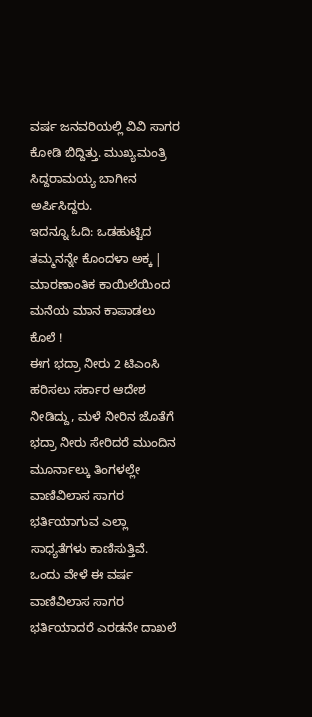ವರ್ಷ ಜನವರಿಯಲ್ಲಿ ವಿವಿ ಸಾಗರ ಕೋಡಿ ಬಿದ್ದಿತ್ತು. ಮುಖ್ಯಮಂತ್ರಿ ಸಿದ್ದರಾಮಯ್ಯ ಬಾಗೀನ ಅರ್ಪಿಸಿದ್ದರು.
ಇದನ್ನೂ ಓದಿ: ಒಡಹುಟ್ಟಿದ ತಮ್ಮನನ್ನೇ ಕೊಂದಳಾ ಅಕ್ಕ | ಮಾರಣಾಂತಿಕ ಕಾಯಿಲೆಯಿಂದ ಮನೆಯ ಮಾನ ಕಾಪಾಡಲು ಕೊಲೆ !
ಈಗ ಭದ್ರಾ ನೀರು 2 ಟಿಎಂಸಿ ಹರಿಸಲು ಸರ್ಕಾರ ಆದೇಶ ನೀಡಿದ್ದು, ಮಳೆ ನೀರಿನ ಜೊತೆಗೆ ಭದ್ರಾ ನೀರು ಸೇರಿದರೆ ಮುಂದಿನ ಮೂರ್ನಾಲ್ಕು ತಿಂಗಳಲ್ಲೇ ವಾಣಿವಿಲಾಸ ಸಾಗರ ಭರ್ತಿಯಾಗುವ ಎಲ್ಲಾ ಸಾಧ್ಯತೆಗಳು ಕಾಣಿಸುತ್ತಿವೆ.
ಒಂದು ವೇಳೆ ಈ ವರ್ಷ ವಾಣಿವಿಲಾಸ ಸಾಗರ ಭರ್ತಿಯಾದರೆ ಎರಡನೇ ದಾಖಲೆ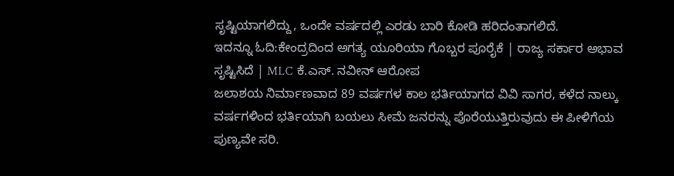ಸೃಷ್ಟಿಯಾಗಲಿದ್ದು, ಒಂದೇ ವರ್ಷದಲ್ಲಿ ಎರಡು ಬಾರಿ ಕೋಡಿ ಹರಿದಂತಾಗಲಿದೆ.
ಇದನ್ನೂ ಓದಿ:ಕೇಂದ್ರದಿಂದ ಅಗತ್ಯ ಯೂರಿಯಾ ಗೊಬ್ಬರ ಪೂರೈಕೆ | ರಾಜ್ಯ ಸರ್ಕಾರ ಅಭಾವ ಸೃಷ್ಟಿಸಿದೆ | MLC ಕೆ.ಎಸ್. ನವೀನ್ ಆರೋಪ
ಜಲಾಶಯ ನಿರ್ಮಾಣವಾದ 89 ವರ್ಷಗಳ ಕಾಲ ಭರ್ತಿಯಾಗದ ವಿವಿ ಸಾಗರ, ಕಳೆದ ನಾಲ್ಕು ವರ್ಷಗಳಿಂದ ಭರ್ತಿಯಾಗಿ ಬಯಲು ಸೀಮೆ ಜನರನ್ನು ಪೊರೆಯುತ್ತಿರುವುದು ಈ ಪೀಳಿಗೆಯ ಪುಣ್ಯವೇ ಸರಿ.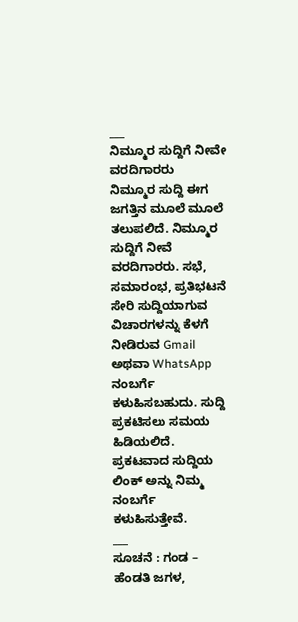___
ನಿಮ್ಮೂರ ಸುದ್ದಿಗೆ ನೀವೇ ವರದಿಗಾರರು
ನಿಮ್ಮೂರ ಸುದ್ದಿ ಈಗ ಜಗತ್ತಿನ ಮೂಲೆ ಮೂಲೆ ತಲುಪಲಿದೆ. ನಿಮ್ಮೂರ ಸುದ್ದಿಗೆ ನೀವೆ ವರದಿಗಾರರು. ಸಭೆ, ಸಮಾರಂಭ, ಪ್ರತಿಭಟನೆ ಸೇರಿ ಸುದ್ದಿಯಾಗುವ ವಿಚಾರಗಳನ್ನು ಕೆಳಗೆ ನೀಡಿರುವ Gmail ಅಥವಾ WhatsApp ನಂಬರ್ಗೆ ಕಳುಹಿಸಬಹುದು. ಸುದ್ದಿ ಪ್ರಕಟಿಸಲು ಸಮಯ ಹಿಡಿಯಲಿದೆ. ಪ್ರಕಟವಾದ ಸುದ್ದಿಯ ಲಿಂಕ್ ಅನ್ನು ನಿಮ್ಮ ನಂಬರ್ಗೆ ಕಳುಹಿಸುತ್ತೇವೆ.
___
ಸೂಚನೆ : ಗಂಡ – ಹೆಂಡತಿ ಜಗಳ,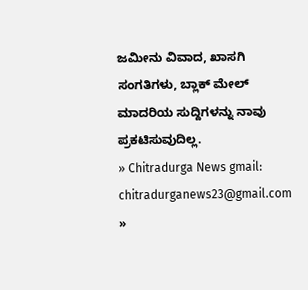ಜಮೀನು ವಿವಾದ, ಖಾಸಗಿ ಸಂಗತಿಗಳು, ಬ್ಲಾಕ್ ಮೇಲ್ ಮಾದರಿಯ ಸುದ್ದಿಗಳನ್ನು ನಾವು ಪ್ರಕಟಿಸುವುದಿಲ್ಲ.
» Chitradurga News gmail: chitradurganews23@gmail.com
»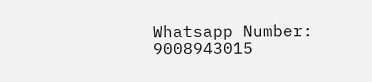Whatsapp Number: 9008943015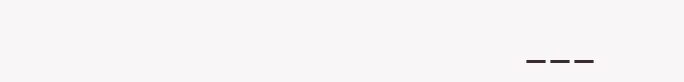___